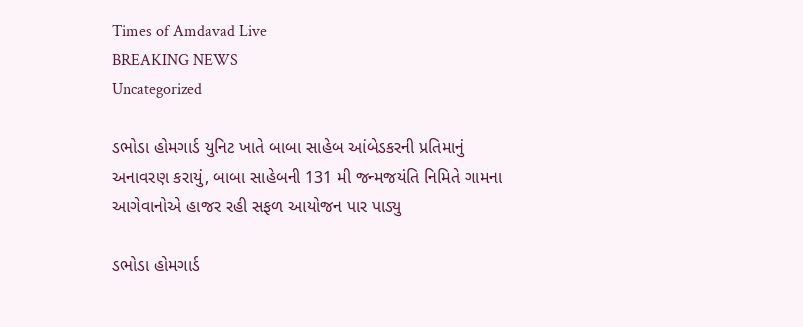Times of Amdavad Live
BREAKING NEWS
Uncategorized

ડભોડા હોમગાર્ડ યુનિટ ખાતે બાબા સાહેબ આંબેડકરની પ્રતિમાનું અનાવરણ કરાયું, બાબા સાહેબની 131 મી જન્મજયંતિ નિમિતે ગામના આગેવાનોએ હાજર રહી સફળ આયોજન પાર પાડ્યુ

ડભોડા હોમગાર્ડ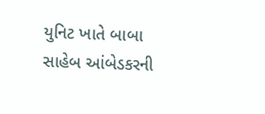યુનિટ ખાતે બાબા સાહેબ આંબેડકરની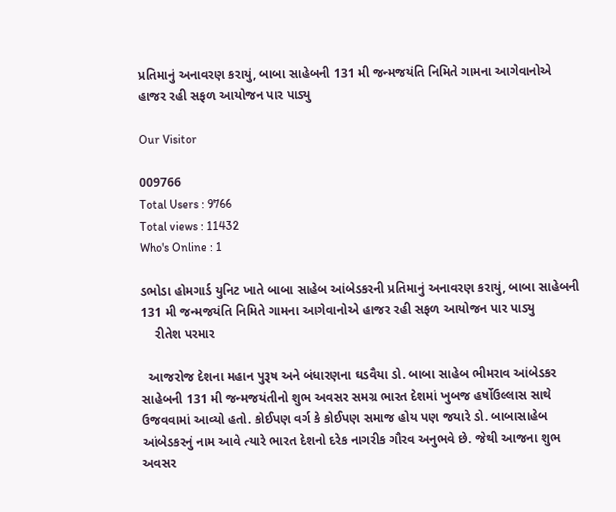પ્રતિમાનું અનાવરણ કરાયું, બાબા સાહેબની 131 મી જન્મજયંતિ નિમિતે ગામના આગેવાનોએ હાજર રહી સફળ આયોજન પાર પાડ્યુ

Our Visitor

009766
Total Users : 9766
Total views : 11432
Who's Online : 1

ડભોડા હોમગાર્ડ યુનિટ ખાતે બાબા સાહેબ આંબેડકરની પ્રતિમાનું અનાવરણ કરાયું, બાબા સાહેબની 131 મી જન્મજયંતિ નિમિતે ગામના આગેવાનોએ હાજર રહી સફળ આયોજન પાર પાડ્યુ
    રીતેશ પરમાર

  આજરોજ દેશના મહાન પુરૂષ અને બંધારણના ઘડવૈયા ડો. બાબા સાહેબ ભીમરાવ આંબેડકર સાહેબની 131 મી જન્મજયંતીનો શુભ અવસર સમગ્ર ભારત દેશમાં ખુબજ હર્ષોઉલ્લાસ સાથે ઉજવવામાં આવ્યો હતો. કોઈપણ વર્ગ કે કોઈપણ સમાજ હોય પણ જયારે ડો. બાબાસાહેબ આંબેડકરનું નામ આવે ત્યારે ભારત દેશનો દરેક નાગરીક ગૌરવ અનુભવે છે. જેથી આજના શુભ અવસર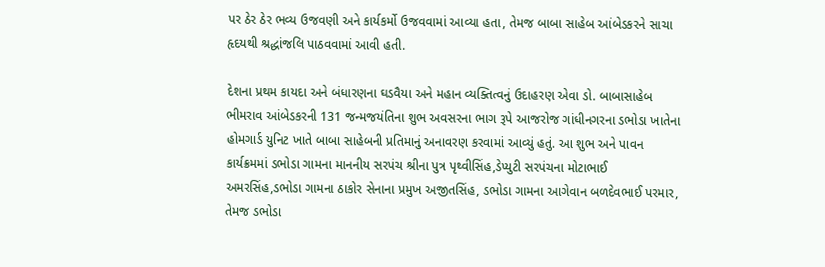પર ઠેર ઠેર ભવ્ય ઉજવણી અને કાર્યકર્મો ઉજવવામાં આવ્યા હતા, તેમજ બાબા સાહેબ આંબેડકરને સાચા હૃદયથી શ્રદ્ધાંજલિ પાઠવવામાં આવી હતી.

દેશના પ્રથમ કાયદા અને બંધારણના ઘડવૈયા અને મહાન વ્યક્તિત્વનું ઉદાહરણ એવા ડો. બાબાસાહેબ ભીમરાવ આંબેડકરની 131 જન્મજયંતિના શુભ અવસરના ભાગ રૂપે આજરોજ ગાંધીનગરના ડભોડા ખાતેના હોમગાર્ડ યુનિટ ખાતે બાબા સાહેબની પ્રતિમાનું અનાવરણ કરવામાં આવ્યું હતું. આ શુભ અને પાવન કાર્યક્રમમાં ડભોડા ગામના માનનીય સરપંચ શ્રીના પુત્ર પૃથ્વીસિંહ,ડેપ્યુટી સરપંચના મોટાભાઈ અમરસિંહ,ડભોડા ગામના ઠાકોર સેનાના પ્રમુખ અજીતસિંહ, ડભોડા ગામના આગેવાન બળદેવભાઈ પરમાર, તેમજ ડભોડા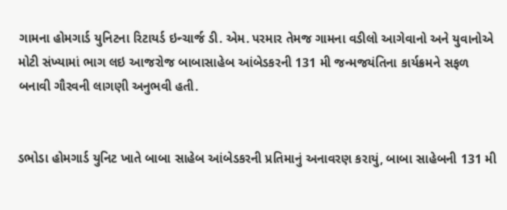ગામના હોમગાર્ડ યુનિટના રિટાયર્ડ ઇન્ચાર્જ ડી. એમ. પરમાર તેમજ ગામના વડીલો આગેવાનો અને યુવાનોએ મોટી સંખ્યામાં ભાગ લઇ આજરોજ બાબાસાહેબ આંબેડકરની 131 મી જન્મજયંતિના કાર્યક્રમને સફળ બનાવી ગૌરવની લાગણી અનુભવી હતી.


ડભોડા હોમગાર્ડ યુનિટ ખાતે બાબા સાહેબ આંબેડકરની પ્રતિમાનું અનાવરણ કરાયું, બાબા સાહેબની 131 મી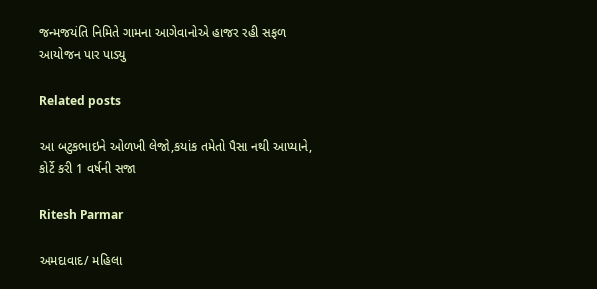જન્મજયંતિ નિમિતે ગામના આગેવાનોએ હાજર રહી સફળ આયોજન પાર પાડ્યુ

Related posts

આ બટુકભાઇને ઓળખી લેજો,કયાંક તમેતો પૈસા નથી આપ્યાને, કોર્ટે કરી 1 વર્ષની સજા

Ritesh Parmar

અમદાવાદ/ મહિલા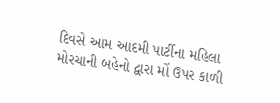દિવસે આમ આદમી પાર્ટીના મહિલા મોરચાની બહેનો દ્વારા મોં ઉપર કાળી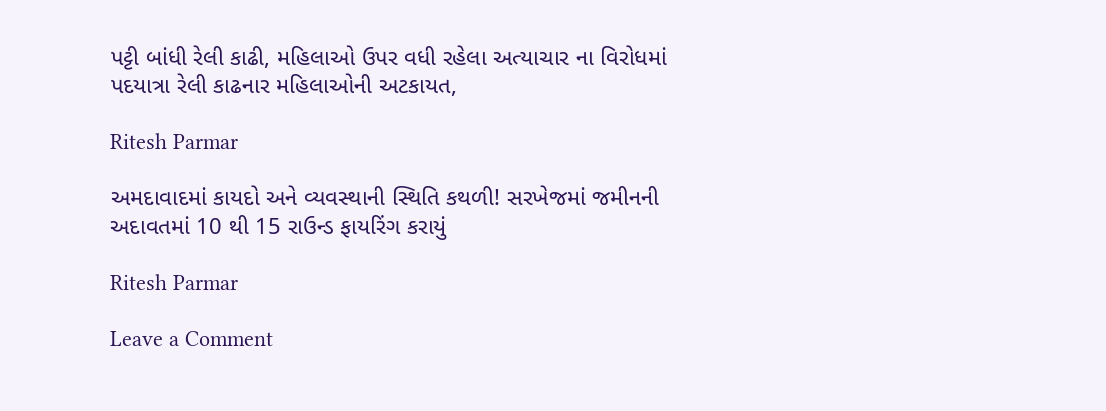પટ્ટી બાંધી રેલી કાઢી, મહિલાઓ ઉપર વધી રહેલા અત્યાચાર ના વિરોધમાં પદયાત્રા રેલી કાઢનાર મહિલાઓની અટકાયત,

Ritesh Parmar

અમદાવાદમાં કાયદો અને વ્યવસ્થાની સ્થિતિ કથળી! સરખેજમાં જમીનની અદાવતમાં 10 થી 15 રાઉન્ડ ફાયરિંગ કરાયું

Ritesh Parmar

Leave a Comment